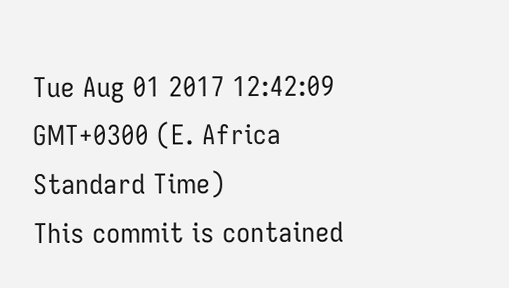Tue Aug 01 2017 12:42:09 GMT+0300 (E. Africa Standard Time)
This commit is contained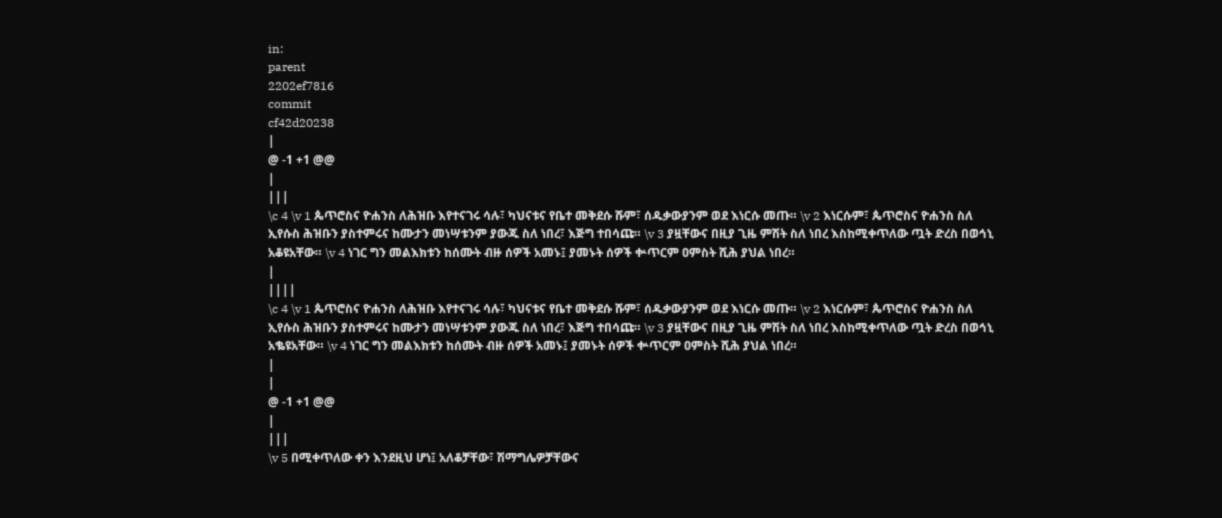in:
parent
2202ef7816
commit
cf42d20238
|
@ -1 +1 @@
|
|||
\c 4 \v 1 ጴጥሮስና ዮሐንስ ለሕዝቡ እየተናገሩ ሳሉ፣ ካህናቱና የቤተ መቅደሱ ሹም፣ ሰዱቃውያንም ወደ እነርሱ መጡ። \v 2 እነርሱም፣ ጴጥሮስና ዮሐንስ ስለ ኢየሱስ ሕዝቡን ያስተምሩና ከሙታን መነሣቱንም ያውጁ ስለ ነበረ፣ እጅግ ተበሳጩ። \v 3 ያዟቸውና በዚያ ጊዜ ምሽት ስለ ነበረ እስከሚቀጥለው ጧት ድረስ በወኅኒ አቆዩአቸው። \v 4 ነገር ግን መልእክቱን ከሰሙት ብዙ ሰዎች አመኑ፤ ያመኑት ሰዎች ቍጥርም ዐምስት ሺሕ ያህል ነበረ።
|
||||
\c 4 \v 1 ጴጥሮስና ዮሐንስ ለሕዝቡ እየተናገሩ ሳሉ፣ ካህናቱና የቤተ መቅደሱ ሹም፣ ሰዱቃውያንም ወደ እነርሱ መጡ። \v 2 እነርሱም፣ ጴጥሮስና ዮሐንስ ስለ ኢየሱስ ሕዝቡን ያስተምሩና ከሙታን መነሣቱንም ያውጁ ስለ ነበረ፣ እጅግ ተበሳጩ። \v 3 ያዟቸውና በዚያ ጊዜ ምሽት ስለ ነበረ እስከሚቀጥለው ጧት ድረስ በወኅኒ አቈዩአቸው። \v 4 ነገር ግን መልእክቱን ከሰሙት ብዙ ሰዎች አመኑ፤ ያመኑት ሰዎች ቍጥርም ዐምስት ሺሕ ያህል ነበረ።
|
|
@ -1 +1 @@
|
|||
\v 5 በሚቀጥለው ቀን እንደዚህ ሆነ፤ አለቆቻቸው፣ ሽማግሌዎቻቸውና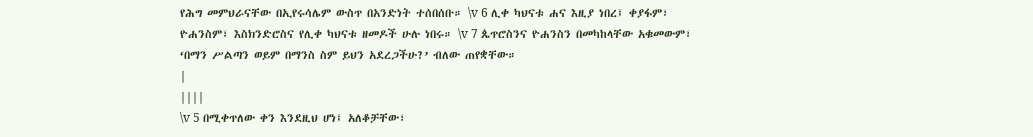የሕግ መምህራናቸው በኢየሩሳሌም ውስጥ በአንድነት ተሰበሰቡ። \v 6 ሊቀ ካህናቱ ሐና እዚያ ነበረ፤ ቀያፋም፣ ዮሐንስም፣ እስክንድሮስና የሊቀ ካህናቱ ዘመዶች ሁሉ ነበሩ። \v 7 ጴጥሮስንና ዮሐንስን በመካከላቸው አቁመውም፣ ‘በማን ሥልጣን ወይም በማንስ ስም ይህን አደረጋችሁ?’ ብለው ጠየቋቸው።
|
||||
\v 5 በሚቀጥለው ቀን እንደዚህ ሆነ፤ አለቆቻቸው፣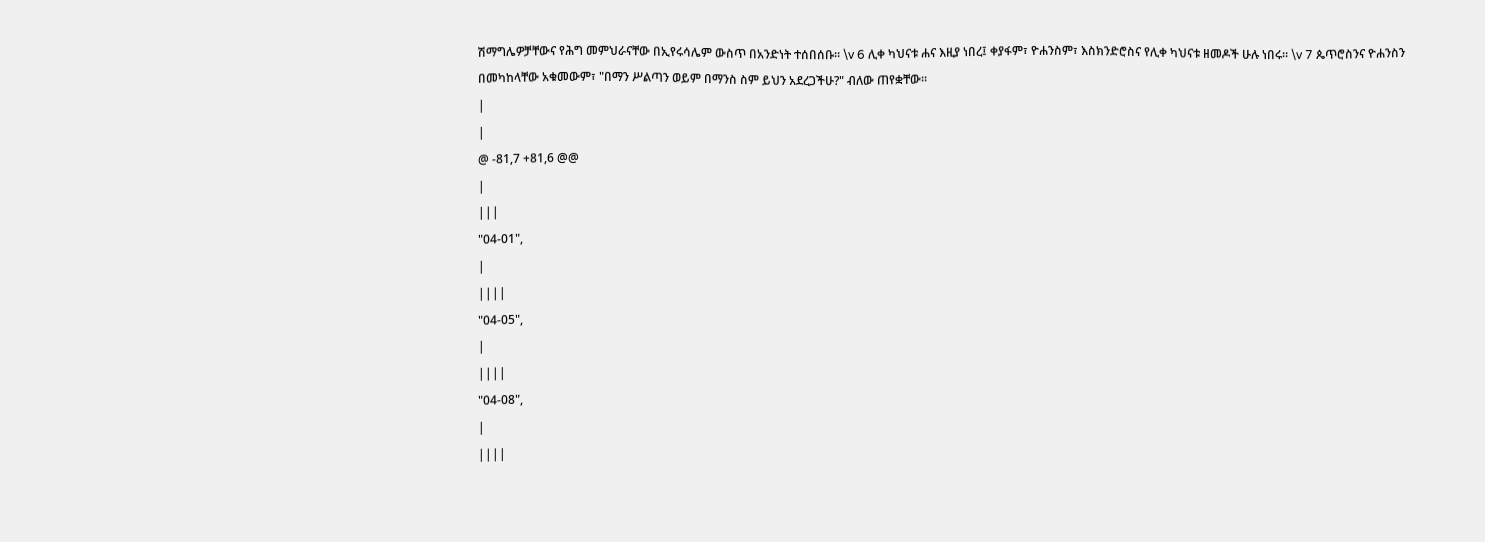ሽማግሌዎቻቸውና የሕግ መምህራናቸው በኢየሩሳሌም ውስጥ በአንድነት ተሰበሰቡ። \v 6 ሊቀ ካህናቱ ሐና እዚያ ነበረ፤ ቀያፋም፣ ዮሐንስም፣ እስክንድሮስና የሊቀ ካህናቱ ዘመዶች ሁሉ ነበሩ። \v 7 ጴጥሮስንና ዮሐንስን በመካከላቸው አቁመውም፣ "በማን ሥልጣን ወይም በማንስ ስም ይህን አደረጋችሁ?" ብለው ጠየቋቸው።
|
|
@ -81,7 +81,6 @@
|
|||
"04-01",
|
||||
"04-05",
|
||||
"04-08",
|
||||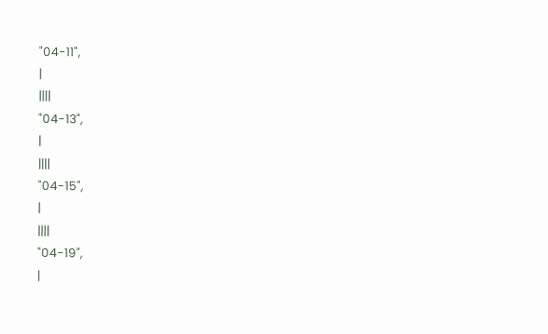"04-11",
|
||||
"04-13",
|
||||
"04-15",
|
||||
"04-19",
|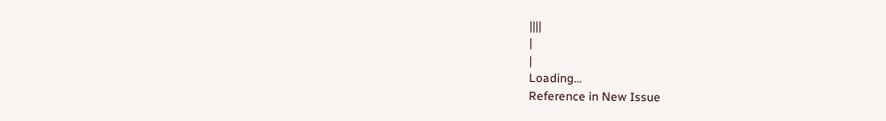||||
|
|
Loading…
Reference in New Issue